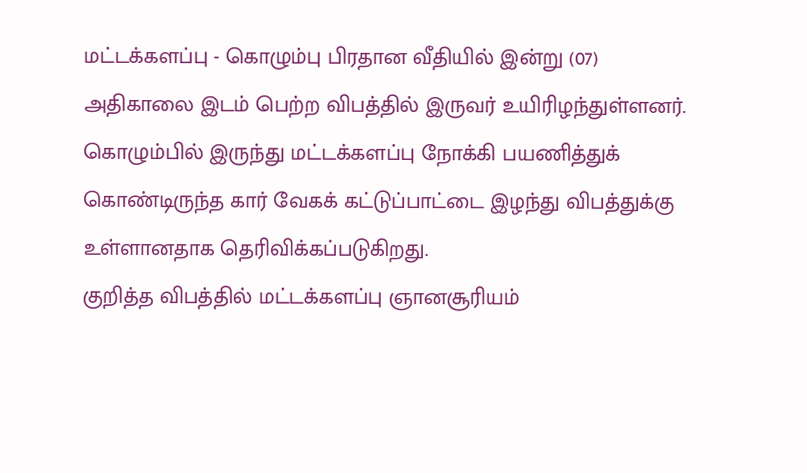மட்டக்களப்பு - கொழும்பு பிரதான வீதியில் இன்று (07) அதிகாலை இடம் பெற்ற விபத்தில் இருவர் உயிரிழந்துள்ளனர்.
கொழும்பில் இருந்து மட்டக்களப்பு நோக்கி பயணித்துக் கொண்டிருந்த கார் வேகக் கட்டுப்பாட்டை இழந்து விபத்துக்கு உள்ளானதாக தெரிவிக்கப்படுகிறது.
குறித்த விபத்தில் மட்டக்களப்பு ஞானசூரியம்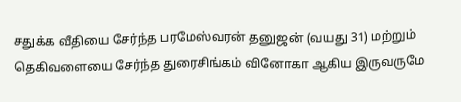சதுக்க வீதியை சேர்ந்த பரமேஸ்வரன் தனுஜன் (வயது 31) மற்றும் தெகிவளையை சேர்ந்த துரைசிங்கம் வினோகா ஆகிய இருவருமே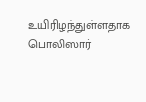உயிரிழந்துள்ளதாக பொலிஸார்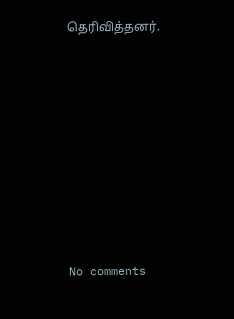தெரிவித்தனர்.









No comments